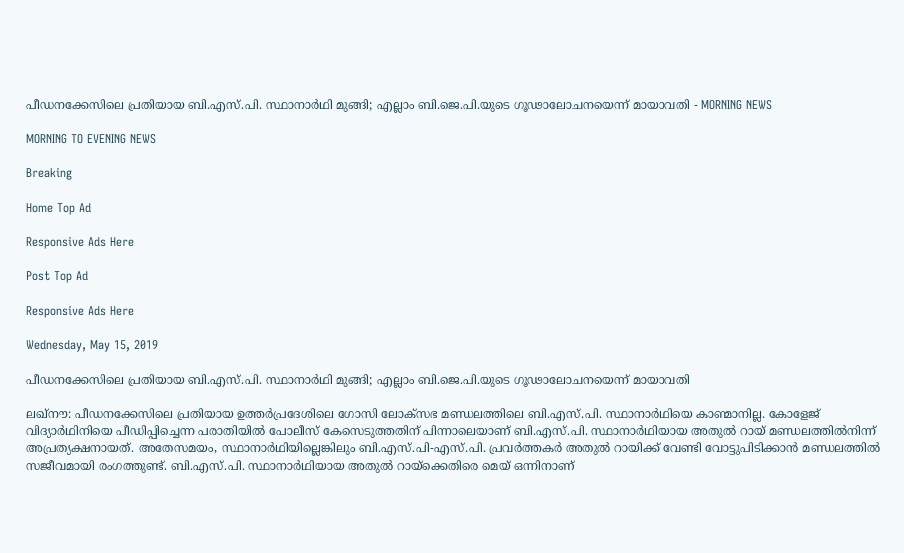പീഡനക്കേസിലെ പ്രതിയായ ബി.എസ്.പി. സ്ഥാനാര്‍ഥി മുങ്ങി; എല്ലാം ബി.ജെ.പി.യുടെ ഗൂഢാലോചനയെന്ന് മായാവതി - MORNING NEWS

MORNING TO EVENING NEWS

Breaking

Home Top Ad

Responsive Ads Here

Post Top Ad

Responsive Ads Here

Wednesday, May 15, 2019

പീഡനക്കേസിലെ പ്രതിയായ ബി.എസ്.പി. സ്ഥാനാര്‍ഥി മുങ്ങി; എല്ലാം ബി.ജെ.പി.യുടെ ഗൂഢാലോചനയെന്ന് മായാവതി

ലഖ്നൗ: പീഡനക്കേസിലെ പ്രതിയായ ഉത്തർപ്രദേശിലെ ഗോസി ലോക്സഭ മണ്ഡലത്തിലെ ബി.എസ്.പി. സ്ഥാനാർഥിയെ കാണ്മാനില്ല. കോളേജ് വിദ്യാർഥിനിയെ പീഡിപ്പിച്ചെന്ന പരാതിയിൽ പോലീസ് കേസെടുത്തതിന് പിന്നാലെയാണ് ബി.എസ്.പി. സ്ഥാനാർഥിയായ അതുൽ റായ് മണ്ഡലത്തിൽനിന്ന് അപ്രത്യക്ഷനായത്. അതേസമയം, സ്ഥാനാർഥിയില്ലെങ്കിലും ബി.എസ്.പി-എസ്.പി. പ്രവർത്തകർ അതുൽ റായിക്ക് വേണ്ടി വോട്ടുപിടിക്കാൻ മണ്ഡലത്തിൽ സജീവമായി രംഗത്തുണ്ട്. ബി.എസ്.പി. സ്ഥാനാർഥിയായ അതുൽ റായ്ക്കെതിരെ മെയ് ഒന്നിനാണ്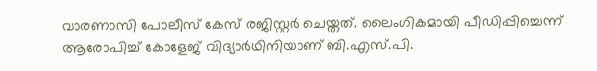വാരണാസി പോലീസ് കേസ് രജിസ്റ്റർ ചെയ്തത്. ലൈംഗികമായി പീഡിപ്പിച്ചെന്ന് ആരോപിച്ച് കോളേജ് വിദ്യാർഥിനിയാണ് ബി.എസ്.പി.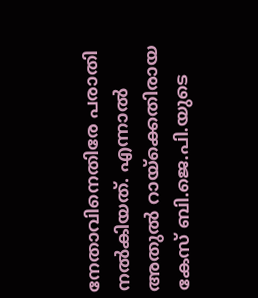നേതാവിനെതിരേ പരാതി നൽകിയത്. എന്നാൽ അതുൽ റായ്ക്കെതിരായ കേസ് ബി.ജെ.പി.യുടെ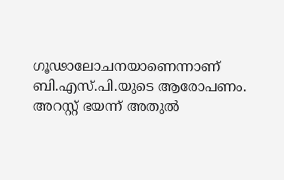ഗൂഢാലോചനയാണെന്നാണ് ബി.എസ്.പി.യുടെ ആരോപണം. അറസ്റ്റ് ഭയന്ന് അതുൽ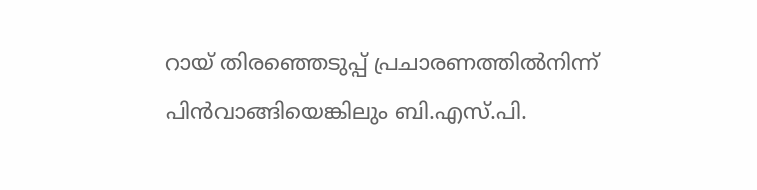റായ് തിരഞ്ഞെടുപ്പ് പ്രചാരണത്തിൽനിന്ന് പിൻവാങ്ങിയെങ്കിലും ബി.എസ്.പി.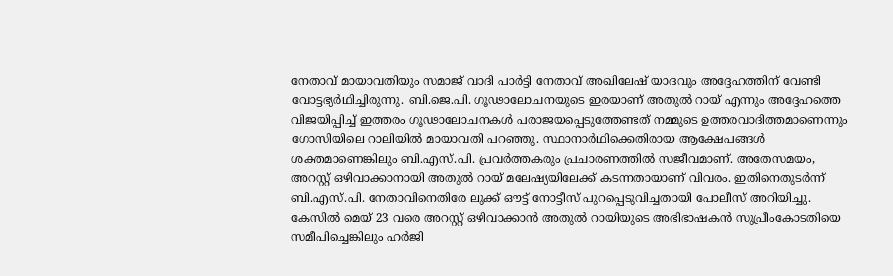നേതാവ് മായാവതിയും സമാജ് വാദി പാർട്ടി നേതാവ് അഖിലേഷ് യാദവും അദ്ദേഹത്തിന് വേണ്ടി വോട്ടഭ്യർഥിച്ചിരുന്നു. ബി.ജെ.പി. ഗൂഢാലോചനയുടെ ഇരയാണ് അതുൽ റായ് എന്നും അദ്ദേഹത്തെ വിജയിപ്പിച്ച് ഇത്തരം ഗൂഢാലോചനകൾ പരാജയപ്പെടുത്തേണ്ടത് നമ്മുടെ ഉത്തരവാദിത്തമാണെന്നും ഗോസിയിലെ റാലിയിൽ മായാവതി പറഞ്ഞു. സ്ഥാനാർഥിക്കെതിരായ ആക്ഷേപങ്ങൾ ശക്തമാണെങ്കിലും ബി.എസ്.പി. പ്രവർത്തകരും പ്രചാരണത്തിൽ സജീവമാണ്. അതേസമയം, അറസ്റ്റ് ഒഴിവാക്കാനായി അതുൽ റായ് മലേഷ്യയിലേക്ക് കടന്നതായാണ് വിവരം. ഇതിനെതുടർന്ന് ബി.എസ്.പി. നേതാവിനെതിരേ ലുക്ക് ഔട്ട് നോട്ടീസ് പുറപ്പെടുവിച്ചതായി പോലീസ് അറിയിച്ചു. കേസിൽ മെയ് 23 വരെ അറസ്റ്റ് ഒഴിവാക്കാൻ അതുൽ റായിയുടെ അഭിഭാഷകൻ സുപ്രീംകോടതിയെ സമീപിച്ചെങ്കിലും ഹർജി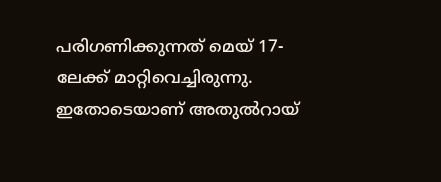പരിഗണിക്കുന്നത് മെയ് 17-ലേക്ക് മാറ്റിവെച്ചിരുന്നു. ഇതോടെയാണ് അതുൽറായ്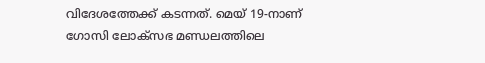വിദേശത്തേക്ക് കടന്നത്. മെയ് 19-നാണ് ഗോസി ലോക്സഭ മണ്ഡലത്തിലെ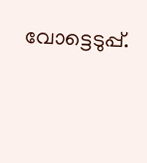വോട്ടെടുപ്പ്.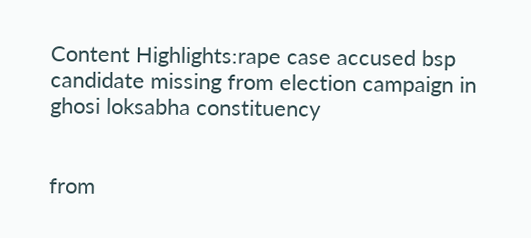Content Highlights:rape case accused bsp candidate missing from election campaign in ghosi loksabha constituency


from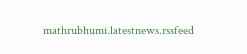mathrubhumi.latestnews.rssfeed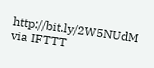http://bit.ly/2W5NUdM
via IFTTT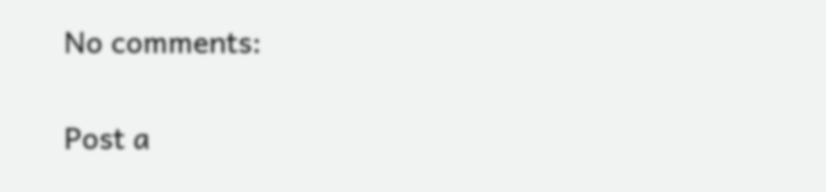No comments:

Post a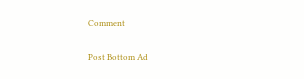Comment

Post Bottom Ad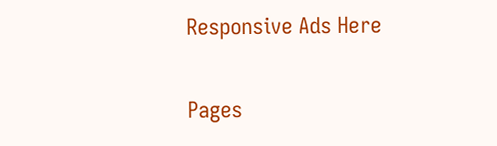Responsive Ads Here

Pages